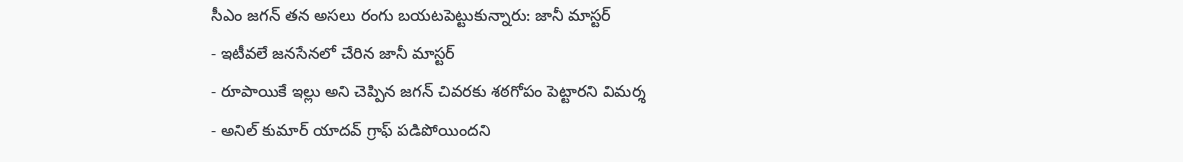సీఎం జగన్ తన అసలు రంగు బయటపెట్టుకున్నారు: జానీ మాస్టర్
- ఇటీవలే జనసేనలో చేరిన జానీ మాస్టర్
- రూపాయికే ఇల్లు అని చెప్పిన జగన్ చివరకు శఠగోపం పెట్టారని విమర్శ
- అనిల్ కుమార్ యాదవ్ గ్రాఫ్ పడిపోయిందని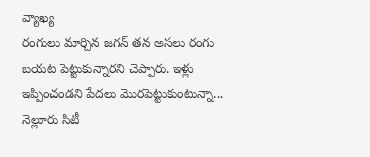వ్యాఖ్య
రంగులు మార్చిన జగన్ తన అసలు రంగు బయట పెట్టుకున్నారని చెప్పారు. ఇళ్లు ఇప్పించండని పేదలు మొరపెట్టుకుంటున్నా... నెల్లూరు సిటీ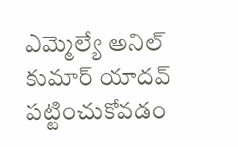ఎమ్మెల్యే అనిల్ కుమార్ యాదవ్ పట్టించుకోవడం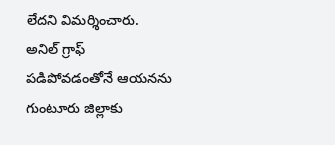లేదని విమర్శించారు. అనిల్ గ్రాఫ్ పడిపోవడంతోనే ఆయనను గుంటూరు జిల్లాకు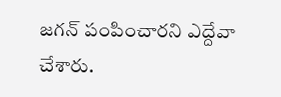జగన్ పంపించారని ఎద్దేవా చేశారు.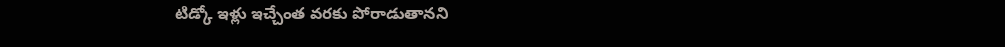టిడ్కో ఇళ్లు ఇచ్చేంత వరకు పోరాడుతానని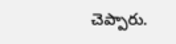చెప్పారు.